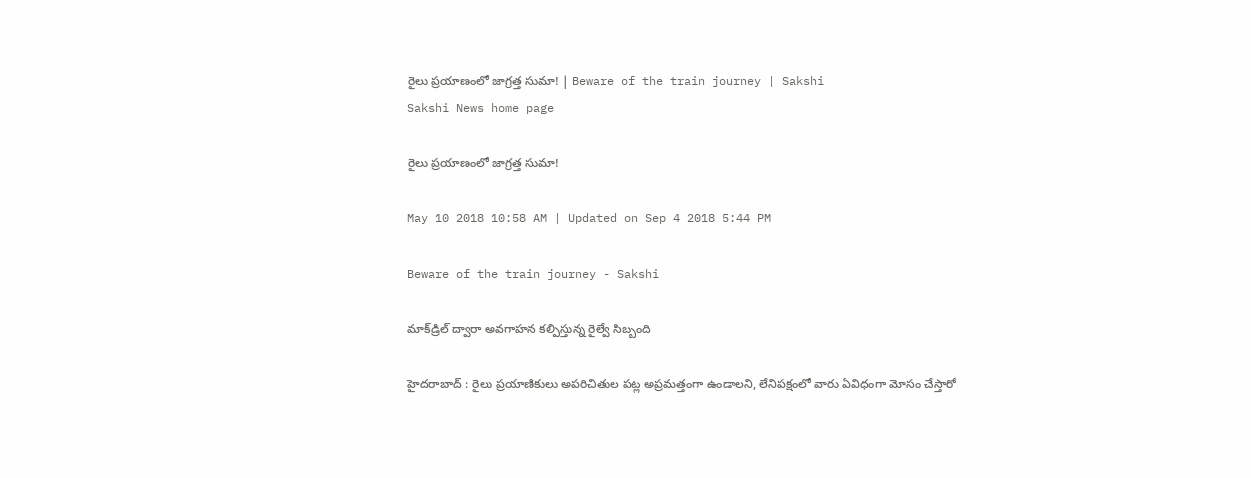రైలు ప్రయాణంలో జాగ్రత్త సుమా! | Beware of the train journey | Sakshi
Sakshi News home page

రైలు ప్రయాణంలో జాగ్రత్త సుమా!

May 10 2018 10:58 AM | Updated on Sep 4 2018 5:44 PM

Beware of the train journey - Sakshi

మాక్‌డ్రిల్‌ ద్వారా అవగాహన కల్పిస్తున్న రైల్వే సిబ్బంది

హైదరాబాద్‌ : రైలు ప్రయాణికులు అపరిచితుల పట్ల అప్రమత్తంగా ఉండాలని, లేనిపక్షంలో వారు ఏవిధంగా మోసం చేస్తారో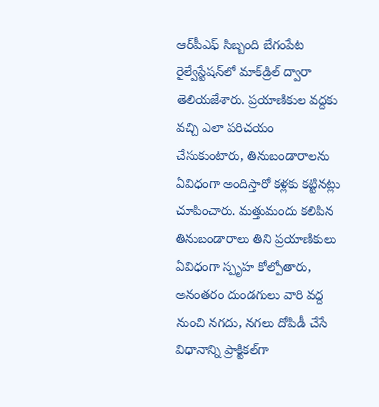ఆర్‌పీఎఫ్‌ సిబ్బంది బేగంపేట రైల్వేస్టేషన్‌లో మాక్‌డ్రిల్‌ ద్వారా తెలియజేశారు. ప్రయాణికుల వద్దకు వచ్చి ఎలా పరిచయం చేసుకుంటారు, తినుబండారాలను ఏవిధంగా అందిస్తారో కళ్లకు కట్టినట్లు చూపించారు. మత్తుమందు కలిపిన తినుబండారాలు తిని ప్రయాణికులు ఏవిధంగా స్పృహ కోల్పోతారు, అనంతరం దుండగులు వారి వద్ద నుంచి నగదు, నగలు దోపిడీ చేసే విధానాన్ని ప్రాక్టికల్‌గా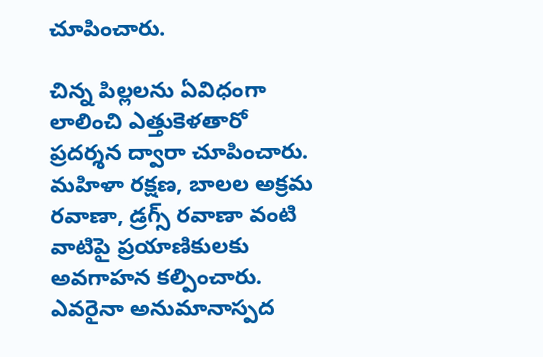చూపించారు.

చిన్న పిల్లలను ఏవిధంగా లాలించి ఎత్తుకెళతారో ప్రదర్శన ద్వారా చూపించారు. మహిళా రక్షణ, బాలల అక్రమ రవాణా, డ్రగ్స్‌ రవాణా వంటి వాటిపై ప్రయాణికులకు అవగాహన కల్పించారు. ఎవరైనా అనుమానాస్పద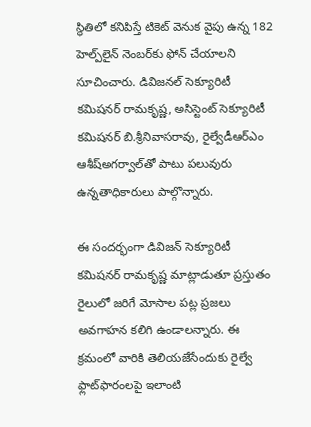స్థితిలో కనిపిస్తే టికెట్‌ వెనుక వైపు ఉన్న 182 హెల్ప్‌లైన్‌ నెంబర్‌కు ఫోన్‌ చేయాలని సూచించారు. డివిజనల్‌ సెక్యూరిటీ కమిషనర్‌ రామకృష్ణ, అసిస్టెంట్‌ సెక్యూరిటీ కమిషనర్‌ బి.శ్రీనివాసరావు, రైల్వేడీఆర్‌ఎం ఆశీష్‌అగర్వాల్‌తో పాటు పలువురు ఉన్నతాధికారులు పాల్గొన్నారు.

ఈ సందర్భంగా డివిజన్‌ సెక్యూరిటీ కమిషనర్‌ రామకృష్ణ మాట్లాడుతూ ప్రస్తుతం రైలులో జరిగే మోసాల పట్ల ప్రజలు అవగాహన కలిగి ఉండాలన్నారు. ఈ క్రమంలో వారికి తెలియజేసేందుకు రైల్వే ఫ్లాట్‌ఫారంలపై ఇలాంటి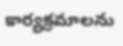కార్యక్రమాలను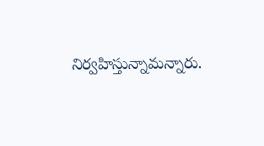నిర్వహిస్తున్నామన్నారు.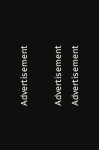Advertisement

Advertisement
Advertisement